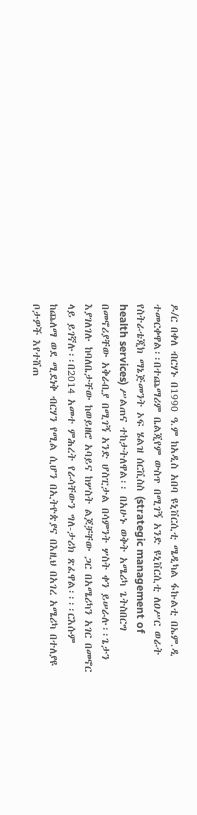ዶ/ር በቀለ ብርሃኑ በ1990 ዓ.ም ከአዲስ አበባ ዩኒቨርሲቲ ሜዲካል ፋኩልቲ በኤም.ዲ ተመርቀዋል፡፡በተጨማሪም ቤልጂየም ውስጥ በሚገኝ አንድ ዩኒቨርሲቲ ለዐሥር ወራት የስትራቴጂክ ማኔጅመንት ኦፍ ሄልዝ ሰርቪስስ (strategic management of health services) ሥልጠና ተከታትለዋል፡፡ በአሁኑ ወቅት አሜሪካ ጌትስበርግ በመኖሪያቸው አቅራቢያ በሚገኝ አንድ ሆስፒታል በሳምንት ሦስት ቀን ይሠራሉ፡፡ጌታን እያገለገሉ ከባለቤታቸው ከወይዘሮ አባይና ከሦስት ልጆቻቸው ጋር በአሜሪካን አገር በመኖር ላይ ይገኛሉ፡፡በ2014 አመተ ምሕረት የራሳቸውን ግለ-ታሪክ ጽፈዋል፡፡፡፡ርእሱም ከጨለማ ወደ ሚደነቅ ብርሃን የሚል ሲሆን በኢትዮጵያና በእዚህ በአገረ አሜሪካ በተለያዩ ቦታዎች እየተሸጠ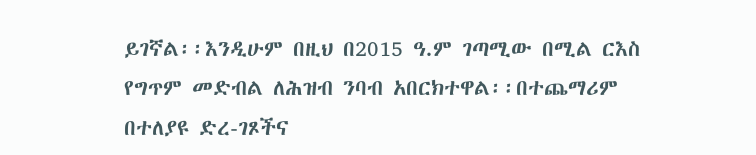ይገኛል፡፡እንዲሁም በዚህ በ2015 ዓ.ም ገጣሚው በሚል ርእስ የግጥም መድብል ለሕዝብ ንባብ አበርክተዋል፡፡በተጨማሪም በተለያዩ ድረ-ገጾችና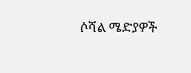ሶሻል ሜድያዎች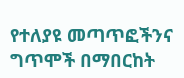የተለያዩ መጣጥፎችንና ግጥሞች በማበርከት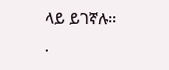ላይ ይገኛሉ፡፡
.